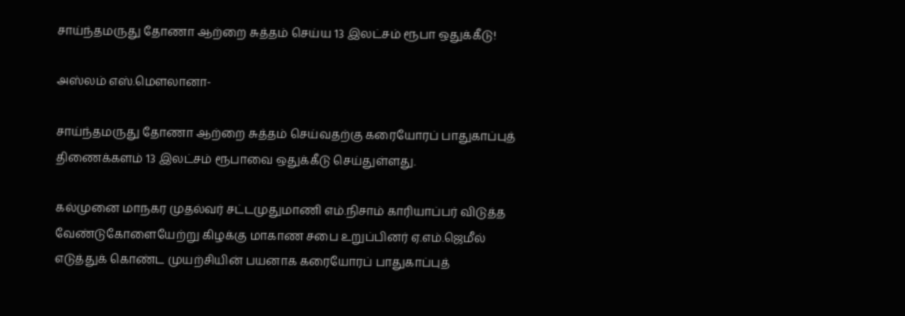சாய்ந்தமருது தோணா ஆற்றை சுத்தம் செய்ய 13 இலட்சம் ரூபா ஒதுக்கீடு!

அஸ்லம் எஸ்.மெளலானா-

சாய்ந்தமருது தோணா ஆற்றை சுத்தம் செய்வதற்கு கரையோரப் பாதுகாப்புத் திணைக்களம் 13 இலட்சம் ரூபாவை ஒதுக்கீடு செய்துள்ளது.

கல்முனை மாநகர முதல்வர் சட்டமுதுமாணி எம்.நிசாம் காரியாப்பர் விடுத்த வேண்டுகோளையேற்று கிழக்கு மாகாண சபை உறுப்பினர் ஏ.எம்.ஜெமீல் எடுத்துக் கொண்ட முயற்சியின் பயனாக கரையோரப் பாதுகாப்புத்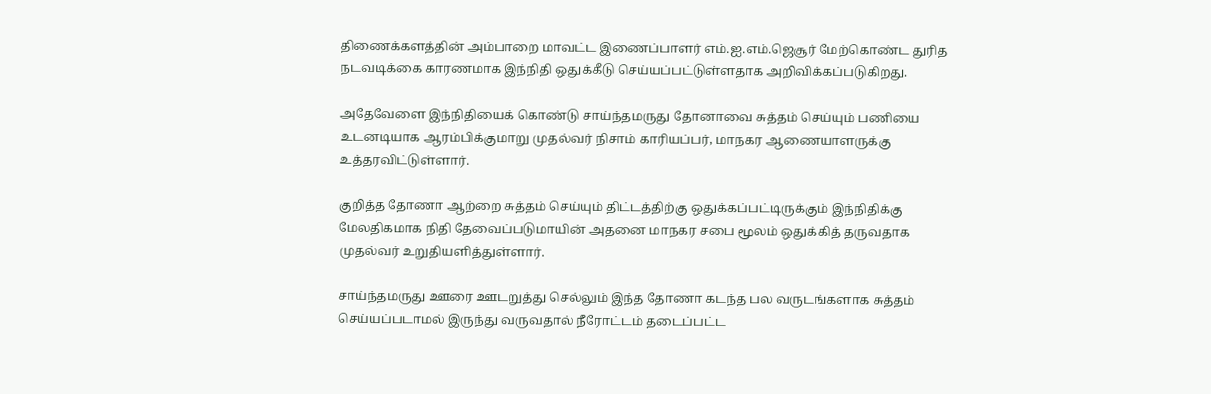திணைக்களத்தின் அம்பாறை மாவட்ட இணைப்பாளர் எம்.ஐ.எம்.ஜெசூர் மேற்கொண்ட துரித நடவடிக்கை காரணமாக இந்நிதி ஒதுக்கீடு செய்யப்பட்டுள்ளதாக அறிவிக்கப்படுகிறது.

அதேவேளை இந்நிதியைக் கொண்டு சாய்ந்தமருது தோனாவை சுத்தம் செய்யும் பணியை உடனடியாக ஆரம்பிக்குமாறு முதல்வர் நிசாம் காரியப்பர், மாநகர ஆணையாளருக்கு உத்தரவிட்டுள்ளார்.

குறித்த தோணா ஆற்றை சுத்தம் செய்யும் திட்டத்திற்கு ஒதுக்கப்பட்டிருக்கும் இந்நிதிக்கு மேலதிகமாக நிதி தேவைப்படுமாயின் அதனை மாநகர சபை மூலம் ஒதுக்கித் தருவதாக முதல்வர் உறுதியளித்துள்ளார்.

சாய்ந்தமருது ஊரை ஊடறுத்து செல்லும் இந்த தோணா கடந்த பல வருடங்களாக சுத்தம் செய்யப்படாமல் இருந்து வருவதால் நீரோட்டம் தடைப்பட்ட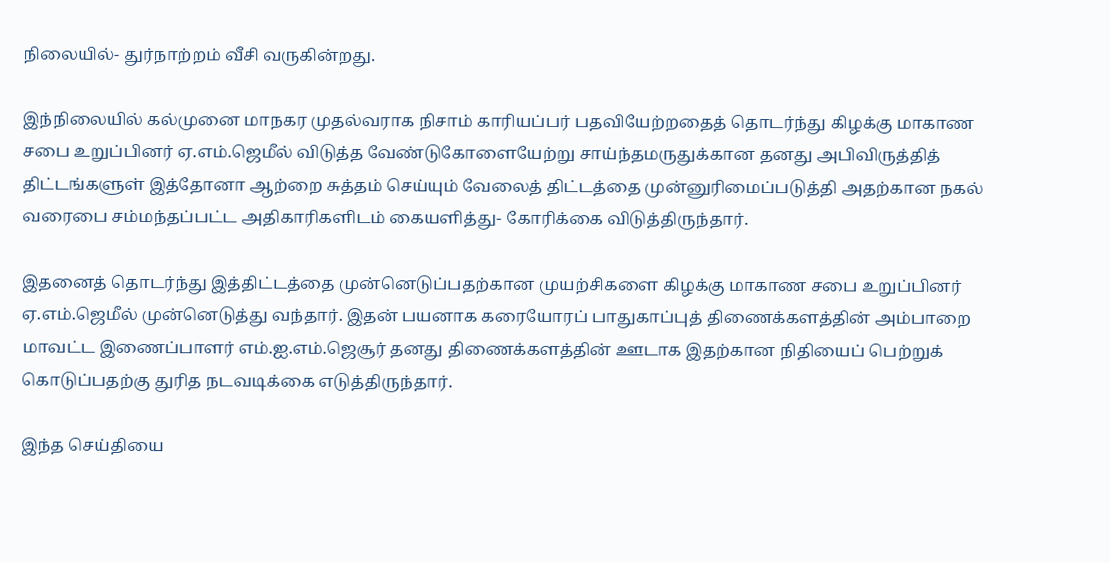நிலையில்- துர்நாற்றம் வீசி வருகின்றது.

இந்நிலையில் கல்முனை மாநகர முதல்வராக நிசாம் காரியப்பர் பதவியேற்றதைத் தொடர்ந்து கிழக்கு மாகாண சபை உறுப்பினர் ஏ.எம்.ஜெமீல் விடுத்த வேண்டுகோளையேற்று சாய்ந்தமருதுக்கான தனது அபிவிருத்தித் திட்டங்களுள் இத்தோனா ஆற்றை சுத்தம் செய்யும் வேலைத் திட்டத்தை முன்னுரிமைப்படுத்தி அதற்கான நகல் வரைபை சம்மந்தப்பட்ட அதிகாரிகளிடம் கையளித்து- கோரிக்கை விடுத்திருந்தார்.

இதனைத் தொடர்ந்து இத்திட்டத்தை முன்னெடுப்பதற்கான முயற்சிகளை கிழக்கு மாகாண சபை உறுப்பினர் ஏ.எம்.ஜெமீல் முன்னெடுத்து வந்தார். இதன் பயனாக கரையோரப் பாதுகாப்புத் திணைக்களத்தின் அம்பாறை மாவட்ட இணைப்பாளர் எம்.ஐ.எம்.ஜெசூர் தனது திணைக்களத்தின் ஊடாக இதற்கான நிதியைப் பெற்றுக் கொடுப்பதற்கு துரித நடவடிக்கை எடுத்திருந்தார்.

இந்த செய்தியை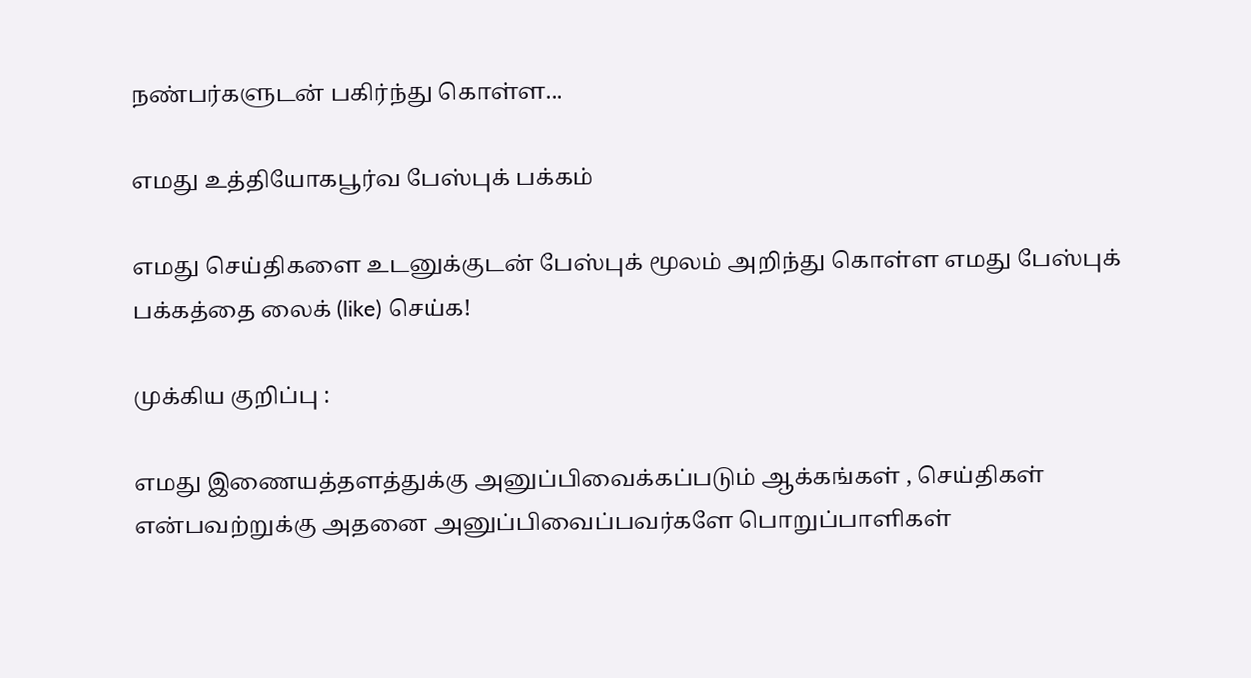நண்பர்களுடன் பகிர்ந்து கொள்ள...

எமது உத்தியோகபூர்வ பேஸ்புக் பக்கம்

எமது செய்திகளை உடனுக்குடன் பேஸ்புக் மூலம் அறிந்து கொள்ள எமது பேஸ்புக் பக்கத்தை லைக் (like) செய்க!

முக்கிய குறிப்பு :

எமது இணையத்தளத்துக்கு அனுப்பிவைக்கப்படும் ஆக்கங்கள் , செய்திகள் என்பவற்றுக்கு அதனை அனுப்பிவைப்பவர்களே பொறுப்பாளிகள்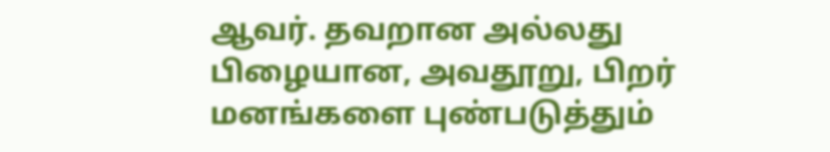ஆவர். தவறான அல்லது பிழையான, அவதூறு, பிறர் மனங்களை புண்படுத்தும்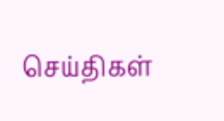செய்திகள்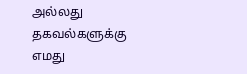அல்லது தகவல்களுக்கு எமது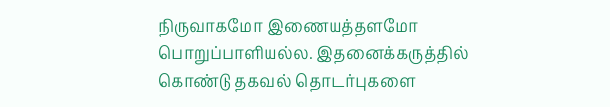நிருவாகமோ இணையத்தளமோ பொறுப்பாளியல்ல. இதனைக்கருத்தில் கொண்டு தகவல் தொடர்புகளை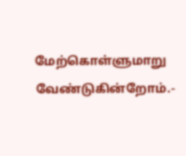மேற்கொள்ளுமாறு வேண்டுகின்றோம்.-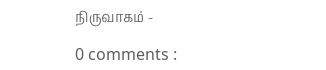நிருவாகம் -

0 comments :